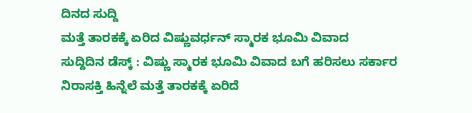ದಿನದ ಸುದ್ದಿ
ಮತ್ತೆ ತಾರಕಕ್ಕೆ ಏರಿದ ವಿಷ್ಣುವರ್ಧನ್ ಸ್ಮಾರಕ ಭೂಮಿ ವಿವಾದ
ಸುದ್ದಿದಿನ ಡೆಸ್ಕ್ : ವಿಷ್ಣು ಸ್ಮಾರಕ ಭೂಮಿ ವಿವಾದ ಬಗೆ ಹರಿಸಲು ಸರ್ಕಾರ ನಿರಾಸಕ್ತಿ ಹಿನ್ನೆಲೆ ಮತ್ತೆ ತಾರಕಕ್ಕೆ ಏರಿದೆ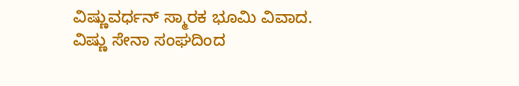ವಿಷ್ಣುವರ್ಧನ್ ಸ್ಮಾರಕ ಭೂಮಿ ವಿವಾದ. ವಿಷ್ಣು ಸೇನಾ ಸಂಘದಿಂದ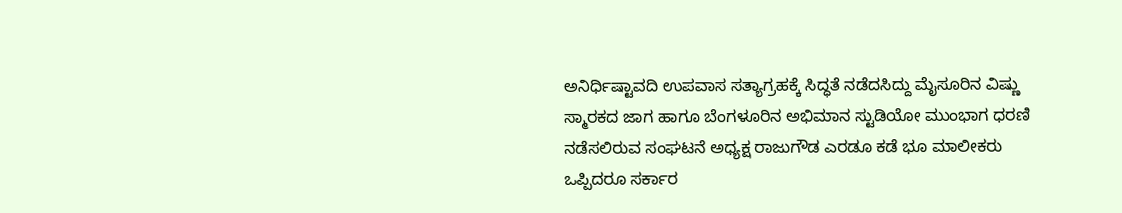ಅನಿರ್ಧಿಷ್ಟಾವದಿ ಉಪವಾಸ ಸತ್ಯಾಗ್ರಹಕ್ಕೆ ಸಿದ್ಧತೆ ನಡೆದಸಿದ್ದು ಮೈಸೂರಿನ ವಿಷ್ಣು ಸ್ಮಾರಕದ ಜಾಗ ಹಾಗೂ ಬೆಂಗಳೂರಿನ ಅಭಿಮಾನ ಸ್ಟುಡಿಯೋ ಮುಂಭಾಗ ಧರಣಿ ನಡೆಸಲಿರುವ ಸಂಘಟನೆ ಅಧ್ಯಕ್ಷ ರಾಜುಗೌಡ ಎರಡೂ ಕಡೆ ಭೂ ಮಾಲೀಕರು ಒಪ್ಪಿದರೂ ಸರ್ಕಾರ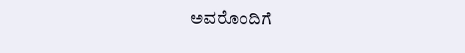ಅವರೊಂದಿಗೆ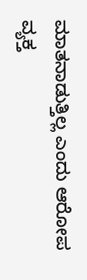ಮಾತನಾಡುತ್ತಿಲ್ಲ ಎಂದು ಆರೋಪ ವ್ಯಕ್ತ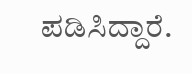ಪಡಿಸಿದ್ದಾರೆ.